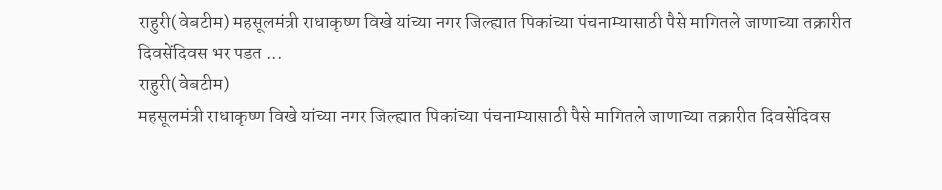राहुरी(वेबटीम) महसूलमंत्री राधाकृष्ण विखे यांच्या नगर जिल्ह्यात पिकांच्या पंचनाम्यासाठी पैसे मागितले जाणाच्या तक्रारीत दिवसेंदिवस भर पडत ...
राहुरी(वेबटीम)
महसूलमंत्री राधाकृष्ण विखे यांच्या नगर जिल्ह्यात पिकांच्या पंचनाम्यासाठी पैसे मागितले जाणाच्या तक्रारीत दिवसेंदिवस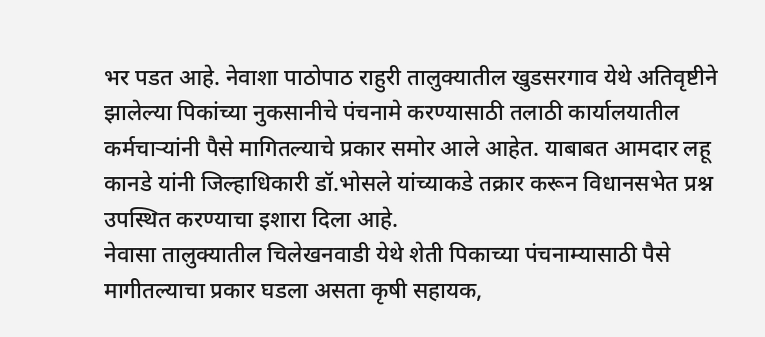भर पडत आहे. नेवाशा पाठोपाठ राहुरी तालुक्यातील खुडसरगाव येथे अतिवृष्टीने झालेल्या पिकांच्या नुकसानीचे पंचनामे करण्यासाठी तलाठी कार्यालयातील कर्मचाऱ्यांनी पैसे मागितल्याचे प्रकार समोर आले आहेत. याबाबत आमदार लहू कानडे यांनी जिल्हाधिकारी डॉ.भोसले यांच्याकडे तक्रार करून विधानसभेत प्रश्न उपस्थित करण्याचा इशारा दिला आहे.
नेवासा तालुक्यातील चिलेखनवाडी येथे शेती पिकाच्या पंचनाम्यासाठी पैसे मागीतल्याचा प्रकार घडला असता कृषी सहायक,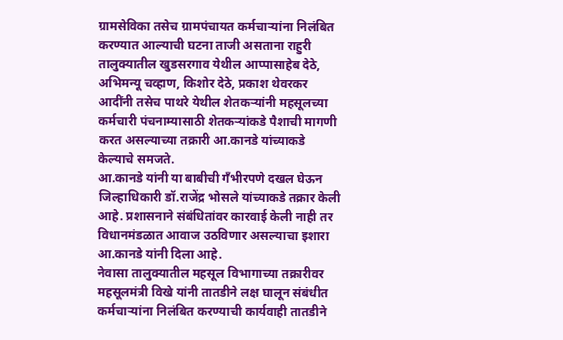ग्रामसेविका तसेच ग्रामपंचायत कर्मचाऱ्यांना निलंबित करण्यात आल्याची घटना ताजी असताना राहुरी तालुक्यातील खुडसरगाव येथील आप्पासाहेब देठे, अभिमन्यू चव्हाण, किशोर देठे, प्रकाश थेवरकर आदींनी तसेच पाथरे येथील शेतकऱ्यांनी महसूलच्या कर्मचारी पंचनाम्यासाठी शेतकऱ्यांकडे पैशाची मागणी करत असल्याच्या तक्रारी आ.कानडे यांच्याकडे केल्याचे समजते.
आ.कानडे यांनी या बाबीची गँभीरपणे दखल घेऊन जिल्हाधिकारी डॉ.राजेंद्र भोसले यांच्याकडे तक्रार केली आहे. प्रशासनाने संबंधितांवर कारवाई केली नाही तर विधानमंडळात आवाज उठविणार असल्याचा इशारा आ.कानडे यांनी दिला आहे.
नेवासा तालुक्यातील महसूल विभागाच्या तक्रारीवर महसूलमंत्री विखे यांनी तातडीने लक्ष घालून संबंधीत कर्मचाऱ्यांना निलंबित करण्याची कार्यवाही तातडीने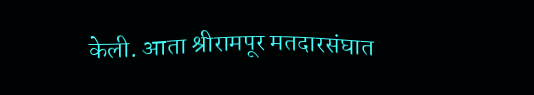केली. आता श्रीरामपूर मतदारसंघात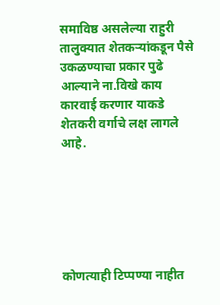समाविष्ठ असलेल्या राहुरी तालुक्यात शेतकऱ्यांकडून पैसे उकळण्याचा प्रकार पुढे आल्याने ना.विखे काय कारवाई करणार याकडे शेतकरी वर्गाचे लक्ष लागले आहे.






कोणत्याही टिप्पण्या नाहीत